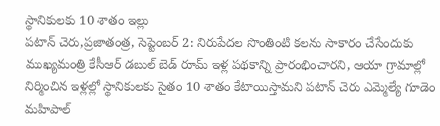స్థానికులకు 10 శాతం ఇల్లు
పటాన్ చెరు,ప్రజాతంత్ర, సెప్టెంబర్ 2: నిరుపేదల సొంతింటి కలను సాకారం చేసేందుకు ముఖ్యమంత్రి కేసీఆర్ డబుల్ బెడ్ రూమ్ ఇళ్ల పథకాన్ని ప్రారంభించారని, ఆయా గ్రామాల్లో నిర్మించిన ఇళ్లల్లో స్థానికులకు సైతం 10 శాతం కేటాయిస్తామని పటాన్ చెరు ఎమ్మెల్యే గూడెం మహిపాల్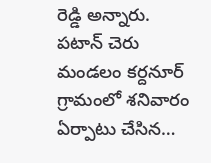రెడ్డి అన్నారు. పటాన్ చెరు మండలం కర్దనూర్ గ్రామంలో శనివారం ఏర్పాటు చేసిన…